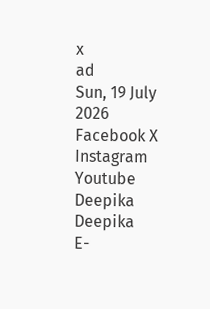x
ad
Sun, 19 July 2026
Facebook X Instagram Youtube
Deepika
Deepika
E-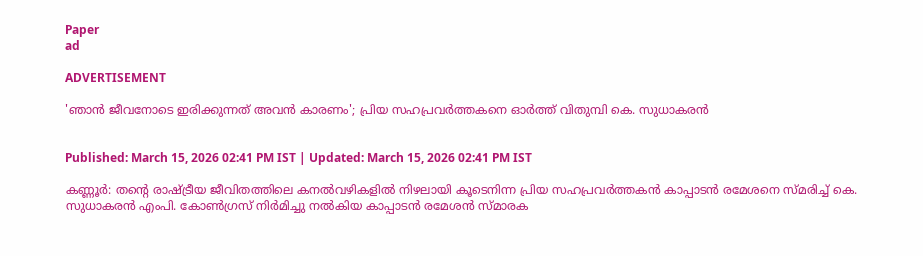Paper
ad

ADVERTISEMENT

'ഞാൻ ജീവനോടെ ഇരിക്കുന്നത് അവൻ കാരണം'; പ്രിയ സഹപ്രവർത്തകനെ ഓർത്ത് വിതുമ്പി കെ. സുധാകരൻ


Published: March 15, 2026 02:41 PM IST | Updated: March 15, 2026 02:41 PM IST

കണ്ണൂർ: തന്‍റെ രാഷ്ട്രീയ ജീവിതത്തിലെ കനൽവഴികളിൽ നിഴലായി കൂടെനിന്ന പ്രിയ സഹപ്രവർത്തകന്‍ കാപ്പാടൻ രമേശനെ സ്മരിച്ച് കെ. സുധാകരൻ എംപി. കോൺഗ്രസ് നിർമിച്ചു നൽകിയ കാപ്പാടൻ രമേശൻ സ്മാരക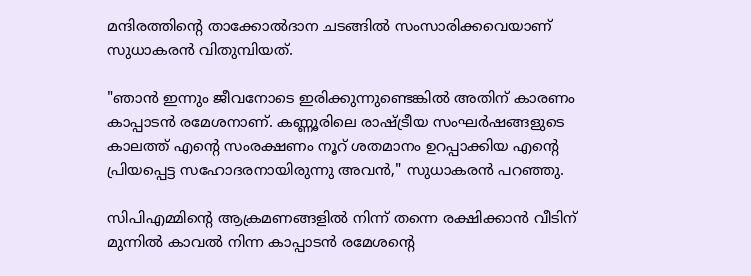മന്ദിരത്തിന്‍റെ താക്കോൽദാന ചടങ്ങിൽ സംസാരിക്കവെയാണ് സുധാകരൻ വിതുമ്പിയത്.

"ഞാൻ ഇന്നും ജീവനോടെ ഇരിക്കുന്നുണ്ടെങ്കിൽ അതിന് കാരണം കാപ്പാടൻ രമേശനാണ്. കണ്ണൂരിലെ രാഷ്ട്രീയ സംഘർഷങ്ങളുടെ കാലത്ത് എന്‍റെ സംരക്ഷണം നൂറ് ശതമാനം ഉറപ്പാക്കിയ എന്‍റെ പ്രിയപ്പെട്ട സഹോദരനായിരുന്നു അവൻ," സുധാകരൻ പറഞ്ഞു.

സിപിഎമ്മിന്‍റെ ആക്രമണങ്ങളിൽ നിന്ന് തന്നെ രക്ഷിക്കാൻ വീടിന് മുന്നിൽ കാവൽ നിന്ന കാപ്പാടൻ രമേശന്‍റെ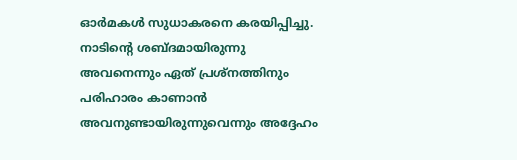ഓർമകൾ സുധാകരനെ കരയിപ്പിച്ചു. നാടിന്‍റെ ശബ്ദമായിരുന്നു അവനെന്നും ഏത് പ്രശ്നത്തിനും പരിഹാരം കാണാൻ അവനുണ്ടായിരുന്നുവെന്നും അദ്ദേഹം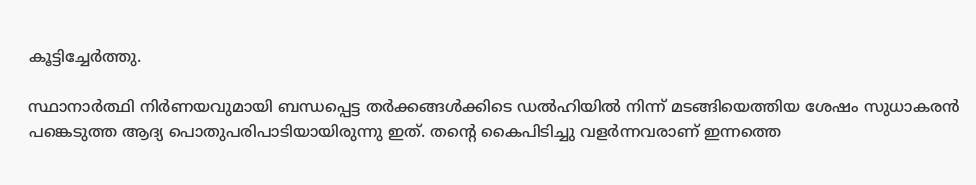കൂട്ടിച്ചേർത്തു.

സ്ഥാനാർത്ഥി നിർണയവുമായി ബന്ധപ്പെട്ട തർക്കങ്ങൾക്കിടെ ഡൽഹിയിൽ നിന്ന് മടങ്ങിയെത്തിയ ശേഷം സുധാകരൻ പങ്കെടുത്ത ആദ്യ പൊതുപരിപാടിയായിരുന്നു ഇത്. തന്‍റെ കൈപിടിച്ചു വളർന്നവരാണ് ഇന്നത്തെ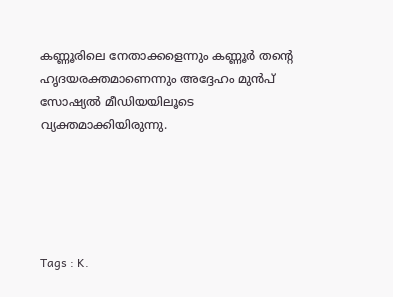കണ്ണൂരിലെ നേതാക്കളെന്നും കണ്ണൂർ തന്‍റെ ഹൃദയരക്തമാണെന്നും അദ്ദേഹം മുൻപ് സോഷ്യൽ മീഡിയയിലൂടെ വ്യക്തമാക്കിയിരുന്നു.





Tags : K.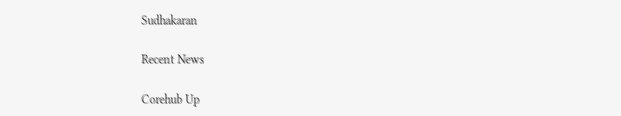Sudhakaran

Recent News

Corehub Up